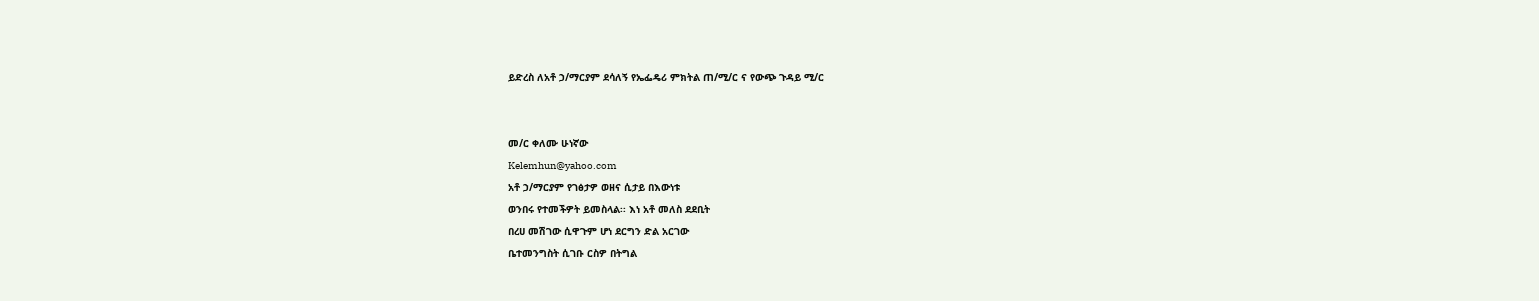ይድረስ ለአቶ ኃ/ማርያም ደሳለኝ የኤፌዴሪ ምክትል ጠ/ሚ/ር ና የውጭ ጉዳይ ሚ/ር


መ/ር ቀለሙ ሁነኛው
Kelemhun@yahoo.com
አቶ ኃ/ማርያም የገፅታዎ ወዘና ሲታይ በእውነቱ
ወንበሩ የተመችዎት ይመስላል፡፡ እነ አቶ መለስ ደደቢት
በረሀ መሽገው ሲዋጉም ሆነ ደርግን ድል አርገው
ቤተመንግስት ሲገቡ ርስዎ በትግል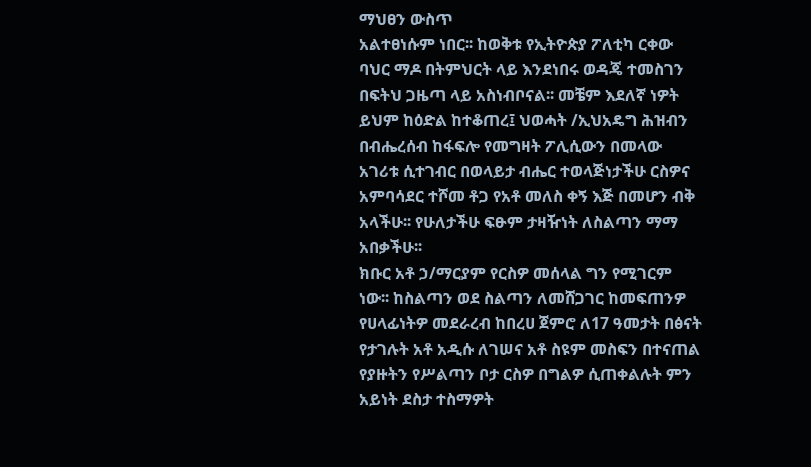ማህፀን ውስጥ
አልተፀነሱም ነበር፡፡ ከወቅቱ የኢትዮጵያ ፖለቲካ ርቀው
ባህር ማዶ በትምህርት ላይ እንደነበሩ ወዳጄ ተመስገን
በፍትህ ጋዜጣ ላይ አስነብቦናል፡፡ መቼም እደለኛ ነዎት
ይህም ከዕድል ከተቆጠረ፤ ህወሓት /ኢህአዴግ ሕዝብን
በብሔረሰብ ከፋፍሎ የመግዛት ፖሊሲውን በመላው
አገሪቱ ሲተገብር በወላይታ ብሔር ተወላጅነታችሁ ርስዎና
አምባሳደር ተሾመ ቶጋ የአቶ መለስ ቀኝ እጅ በመሆን ብቅ
አላችሁ፡፡ የሁለታችሁ ፍፁም ታዛዥነት ለስልጣን ማማ
አበቃችሁ፡፡
ክቡር አቶ ኃ/ማርያም የርስዎ መሰላል ግን የሚገርም
ነው፡፡ ከስልጣን ወደ ስልጣን ለመሸጋገር ከመፍጠንዎ
የሀላፊነትዎ መደራረብ ከበረሀ ጀምሮ ለ17 ዓመታት በፅናት
የታገሉት አቶ አዲሱ ለገሠና አቶ ስዩም መስፍን በተናጠል
የያዙትን የሥልጣን ቦታ ርስዎ በግልዎ ሲጠቀልሉት ምን
አይነት ደስታ ተስማዎት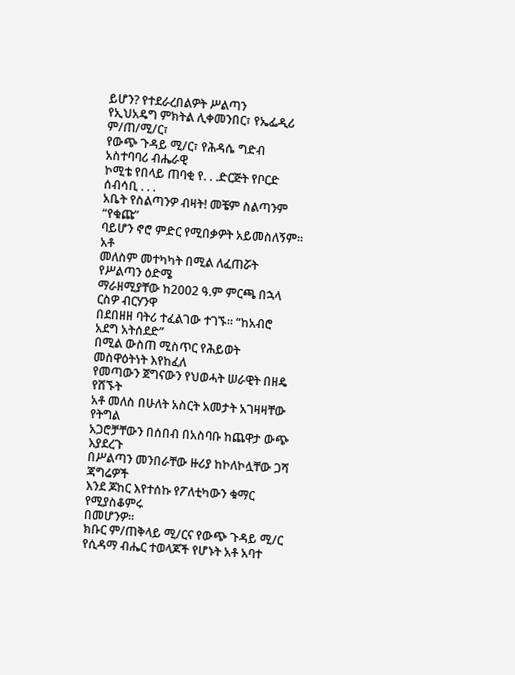ይሆን? የተደራረበልዎት ሥልጣን
የኢህአዴግ ምክትል ሊቀመንበር፣ የኤፌዲሪ ም/ጠ/ሚ/ር፣
የውጭ ጉዳይ ሚ/ር፣ የሕዳሴ ግድብ አስተባባሪ ብሔራዊ
ኮሚቴ የበላይ ጠባቂ የ. . .ድርጅት የቦርድ ሰብሳቢ . . .
አቤት የስልጣንዎ ብዛት! መቼም ስልጣንም “የቁጩ”
ባይሆን ኖሮ ምድር የሚበቃዎት አይመስለኝም፡፡ አቶ
መለስም መተካካት በሚል ለፈጠሯት የሥልጣን ዕድሜ
ማራዘሚያቸው ከ2002 ዓ.ም ምርጫ በኋላ ርስዎ ብርሃንዋ
በደበዘዘ ባትሪ ተፈልገው ተገኙ፡፡ “ከአብሮ አደግ አትሰደድ”
በሚል ውስጠ ሚስጥር የሕይወት መስዋዕትነት እየከፈለ
የመጣውን ጀግናውን የህወሓት ሠራዊት በዘዴ የሸኙት
አቶ መለስ በሁለት አስርት አመታት አገዛዛቸው የትግል
አጋሮቻቸውን በሰበብ በአስባቡ ከጨዋታ ውጭ እያደረጉ
በሥልጣን መንበራቸው ዙሪያ ከኮለኮሏቸው ጋሻ ጃግሬዎች
እንደ ጆከር እየተሰኩ የፖለቲካውን ቁማር የሚያስቆምሩ
በመሆንዎ፡፡
ክቡር ም/ጠቅላይ ሚ/ርና የውጭ ጉዳይ ሚ/ር
የሲዳማ ብሔር ተወላጆች የሆኑት አቶ አባተ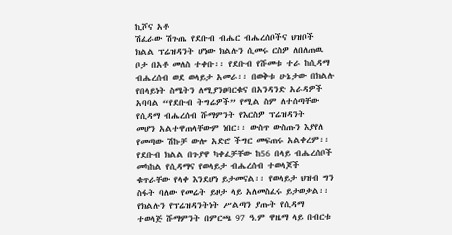ኪሾና አቶ
ሽፈራው ሽጉጤ የደቡብ ብሔር ብሔረሰቦችና ህዝቦች
ክልል ፕሬዝዳንት ሆነው ክልሉን ሲመሩ ርስዎ ለበለጠዉ
ቦታ በአቶ መለስ ተቀቡ፡፡ የደቡብ የሹመቱ ተራ ከሲዳማ
ብሔረሰብ ወደ ወላይታ አመራ፡፡ በወቅቱ ሁኔታው በክልሉ
የበላይነት ስሜትን ለሚያንፀባርቁና በአንዳንድ አራዳዎች
አባባል “የደቡብ ትግሬዎች” የሚል ስም ለተሰጣቸው
የሲዳማ ብሔረሰብ ሹማምንት የእርስዎ ፕሬዝዳንት
መሆን አልተዋጠላቸውም ነበር፡፡ ውስጥ ውስጡን እያየለ
የመጣው ሽኩቻ ውሎ አድሮ ችግር መፍጠሩ አልቀረም፡፡
የደቡብ ክልል በጉያዋ ካቀፈቻቸው ከ56 በላይ ብሔረሰቦች
መካከል የሲዳማና የወላይታ ብሔረሰብ ተወላጆች
ቁጥራቸው የላቀ እንደሆነ ይታመናል፡፡ የወላይታ ህዝብ ግን
ስፋት ባለው የመሬት ይዞታ ላይ አለመስፈሩ ይታወቃል፡፡
የክልሉን የፕሬዝዳንትነት ሥልጣን ያጡት የሲዳማ
ተወላጅ ሹማምንት በምርጫ 97 ዓ.ም ዋዜማ ላይ በብርቱ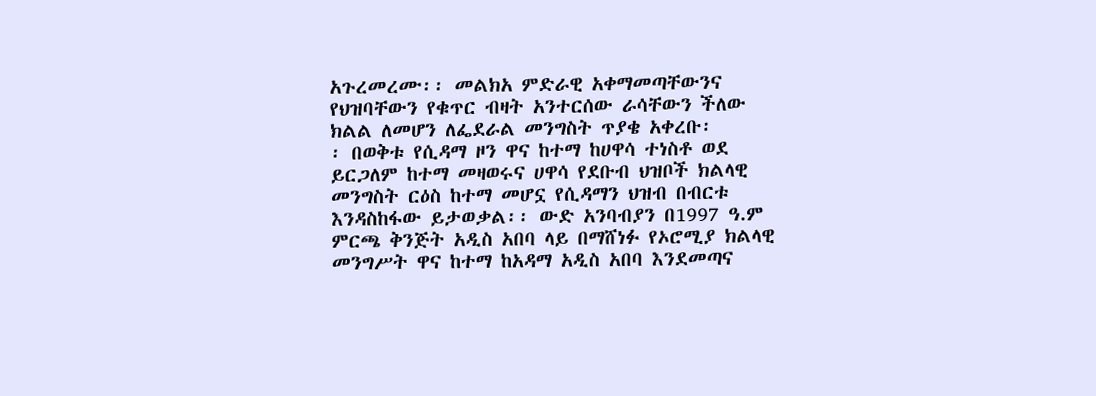አጉረመረሙ፡፡ መልክአ ምድራዊ አቀማመጣቸውንና
የህዝባቸውን የቁጥር ብዛት አንተርሰው ራሳቸውን ችለው
ክልል ለመሆን ለፌደራል መንግስት ጥያቄ አቀረቡ፡
፡ በወቅቱ የሲዳማ ዞን ዋና ከተማ ከሀዋሳ ተነስቶ ወደ
ይርጋለም ከተማ መዛወሩና ሀዋሳ የደቡብ ህዝቦች ክልላዊ
መንግስት ርዕስ ከተማ መሆኗ የሲዳማን ህዝብ በብርቱ
እንዳስከፋው ይታወቃል፡፡ ውድ አንባብያን በ1997 ዓ.ም
ምርጫ ቅንጅት አዲስ አበባ ላይ በማሸነፉ የኦሮሚያ ክልላዊ
መንግሥት ዋና ከተማ ከአዳማ አዲስ አበባ እንደመጣና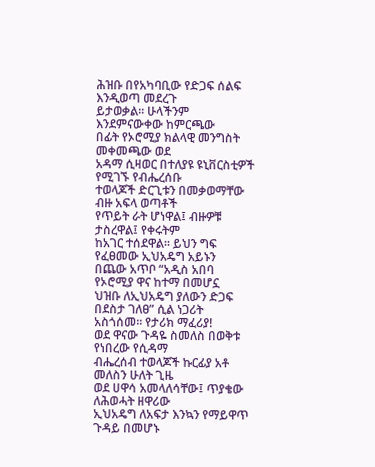ሕዝቡ በየአካባቢው የድጋፍ ሰልፍ እንዲወጣ መደረጉ
ይታወቃል፡፡ ሁላችንም እንደምናውቀው ከምርጫው
በፊት የኦሮሚያ ክልላዊ መንግስት መቀመጫው ወደ
አዳማ ሲዛወር በተለያዩ ዩኒቨርስቲዎች የሚገኙ የብሔረሰቡ
ተወላጆች ድርጊቱን በመቃወማቸው ብዙ አፍላ ወጣቶች
የጥይት ራት ሆነዋል፤ ብዙዎቹ ታስረዋል፤ የቀሩትም
ከአገር ተሰደዋል፡፡ ይህን ግፍ የፈፀመው ኢህአዴግ አይኑን
በጨው አጥቦ “አዲስ አበባ የኦሮሚያ ዋና ከተማ በመሆኗ
ህዝቡ ለኢህአዴግ ያለውን ድጋፍ በደስታ ገለፀ” ሲል ነጋሪት
አስጎሰመ፡፡ የታሪክ ማፈሪያ!
ወደ ዋናው ጉዳዬ ስመለስ በወቅቱ የነበረው የሲዳማ
ብሔረሰብ ተወላጆች ኩርፊያ አቶ መለስን ሁለት ጊዜ
ወደ ሀዋሳ አመላለሳቸው፤ ጥያቄው ለሕወሓት ዘዋሪው
ኢህአዴግ ለአፍታ እንኳን የማይዋጥ ጉዳይ በመሆኑ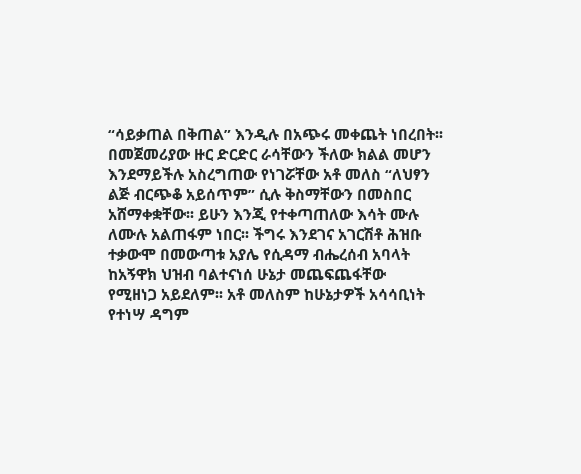“ሳይቃጠል በቅጠል” እንዲሉ በአጭሩ መቀጨት ነበረበት፡፡
በመጀመሪያው ዙር ድርድር ራሳቸውን ችለው ክልል መሆን
እንደማይችሉ አስረግጠው የነገሯቸው አቶ መለስ “ለህፃን
ልጅ ብርጭቆ አይሰጥም” ሲሉ ቅስማቸውን በመስበር
አሸማቀቋቸው፡፡ ይሁን እንጂ የተቀጣጠለው እሳት ሙሉ
ለሙሉ አልጠፋም ነበር፡፡ ችግሩ እንደገና አገርሽቶ ሕዝቡ
ተቃውሞ በመውጣቱ አያሌ የሲዳማ ብሔረሰብ አባላት
ከአኝዋክ ህዝብ ባልተናነሰ ሁኔታ መጨፍጨፋቸው
የሚዘነጋ አይደለም፡፡ አቶ መለስም ከሁኔታዎች አሳሳቢነት
የተነሣ ዳግም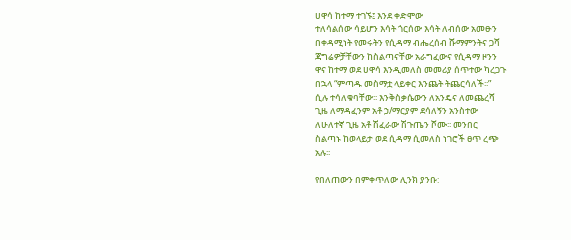ሀዋሳ ከተማ ተገኙ፤ እንደ ቀድሞው
ተለሳልሰው ሳይሆን እሳት ጎርሰው እሳት ለብሰው አመፁን
በቀዳሚነት የመሩትን የሲዳማ ብሔረሰብ ሹማምንትና ጋሻ
ጃግሬዎቻቸውን ከስልጣናቸው አራግፈውና የሲዳማ ዞንን
ዋና ከተማ ወደ ሀዋሳ እንዲመለስ መመሪያ ሰጥተው ካረጋጉ
በኋላ “ምጣዱ መስማቷ ላይቀር እንጨት ትጨርሳለች፡፡”
ሲሉ ተሳለቁባቸው፡፡ እንቅስቃሴውን ለአንዴና ለመጨረሻ
ጊዜ ለማዳፈንም አቶ ኃ/ማርያም ደሳለኝን አንስተው
ለሁለተኛ ጊዜ አቶ ሽፈራው ሽጉጤን ሾሙ፡፡ መንበር
ስልጣኑ ከወላይታ ወደ ሲዳማ ሲመለስ ነገሮች ፀጥ ረጭ
አሉ፡፡

የበለጠውን በምቀጥለው ሊንክ ያንቡ: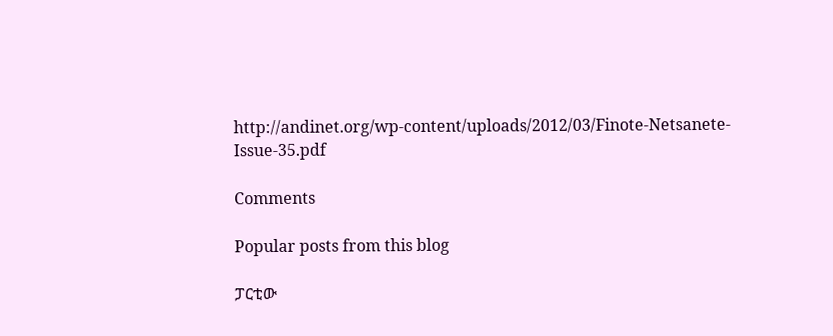http://andinet.org/wp-content/uploads/2012/03/Finote-Netsanete-Issue-35.pdf

Comments

Popular posts from this blog

ፓርቲው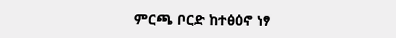ምርጫ ቦርድ ከተፅዕኖ ነፃ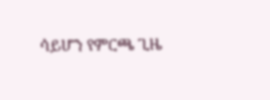ሳይሆን የምርጫ ጊዜ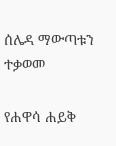ሰሌዳ ማውጣቱን ተቃወመ

የሐዋሳ ሐይቅ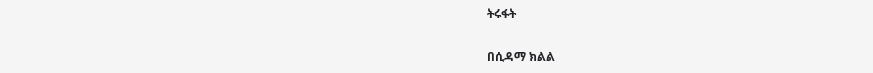ትሩፋት

በሲዳማ ክልል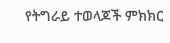የትግራይ ተወላጆች ምክክር